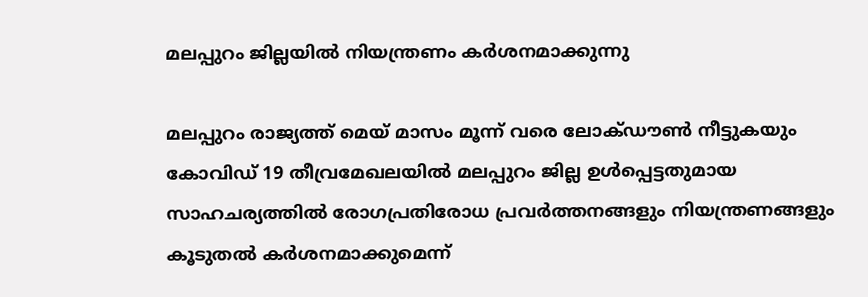മലപ്പുറം ജില്ലയില്‍ നിയന്ത്രണം കര്‍ശനമാക്കുന്നു

മലപ്പുറം രാജ്യത്ത് മെയ് മാസം മൂന്ന് വരെ ലോക്ഡൗണ്‍ നീട്ടുകയും കോവിഡ് 19 തീവ്രമേഖലയില്‍ മലപ്പുറം ജില്ല ഉള്‍പ്പെട്ടതുമായ സാഹചര്യത്തില്‍ രോഗപ്രതിരോധ പ്രവര്‍ത്തനങ്ങളും നിയന്ത്രണങ്ങളും കൂടുതല്‍ കര്‍ശനമാക്കുമെന്ന്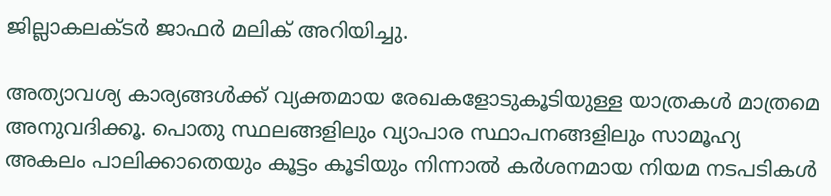ജില്ലാകലക്ടര്‍ ജാഫര്‍ മലിക് അറിയിച്ചു.

അത്യാവശ്യ കാര്യങ്ങള്‍ക്ക് വ്യക്തമായ രേഖകളോടുകൂടിയുള്ള യാത്രകള്‍ മാത്രമെ അനുവദിക്കൂ. പൊതു സ്ഥലങ്ങളിലും വ്യാപാര സ്ഥാപനങ്ങളിലും സാമൂഹ്യ അകലം പാലിക്കാതെയും കൂട്ടം കൂടിയും നിന്നാല്‍ കര്‍ശനമായ നിയമ നടപടികള്‍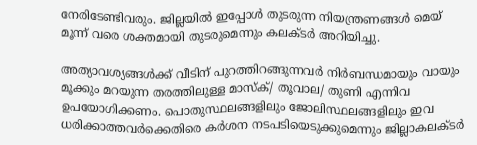നേരിടേണ്ടിവരും. ജില്ലയില്‍ ഇപ്പോള്‍ തുടരുന്ന നിയന്ത്രണങ്ങള്‍ മെയ് മൂന്ന് വരെ ശക്തമായി തുടരുമെന്നും കലക്ടര്‍ അറിയിച്ചു.

അത്യാവശ്യങ്ങള്‍ക്ക് വീടിന് പുറത്തിറങ്ങുന്നവര്‍ നിര്‍ബന്ധമായും വായും മൂക്കും മറയുന്ന തരത്തിലുള്ള മാസ്‌ക്/ തൂവാല/ തുണി എന്നിവ ഉപയോഗിക്കണം. പൊതുസ്ഥലങ്ങളിലും ജോലിസ്ഥലങ്ങളിലും ഇവ ധരിക്കാത്തവര്‍ക്കെതിരെ കര്‍ശന നടപടിയെടുക്കുമെന്നും ജില്ലാകലക്ടര്‍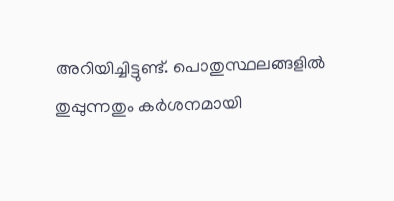അറിയിച്ചിട്ടുണ്ട്. പൊതുസ്ഥലങ്ങളില്‍ തുപ്പുന്നതും കര്‍ശനമായി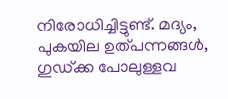നിരോധിച്ചിട്ടുണ്ട്. മദ്യം, പുകയില ഉത്പന്നങ്ങള്‍, ഗുഡ്ക്ക പോലുള്ളവ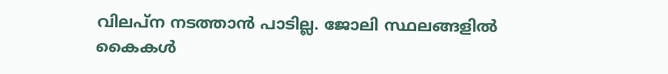വിലപ്ന നടത്താന്‍ പാടില്ല. ജോലി സ്ഥലങ്ങളില്‍ കൈകള്‍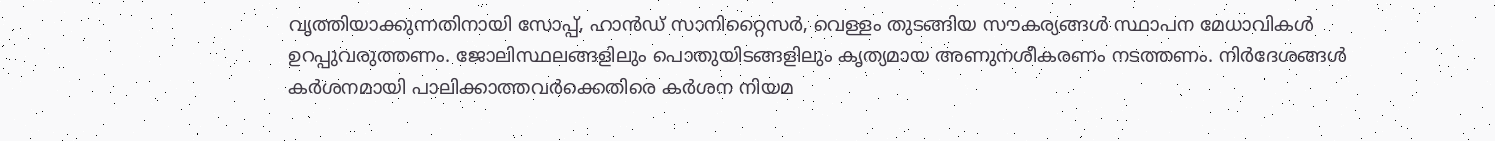വൃത്തിയാക്കുന്നതിനായി സോപ്പ്, ഹാന്‍ഡ് സാനിറ്റൈസര്‍, വെള്ളം തുടങ്ങിയ സൗകര്യങ്ങള്‍ സ്ഥാപന മേധാവികള്‍ ഉറപ്പുവരുത്തണം. ജോലിസ്ഥലങ്ങളിലും പൊതുയിടങ്ങളിലും കൃത്യമായ അണുനശീകരണം നടത്തണം. നിര്‍ദേശങ്ങള്‍ കര്‍ശനമായി പാലിക്കാത്തവര്‍ക്കെതിരെ കര്‍ശന നിയമ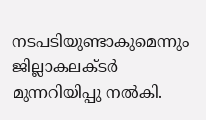നടപടിയുണ്ടാകുമെന്നും ജില്ലാകലക്ടര്‍ മുന്നറിയിപ്പു നല്‍കി.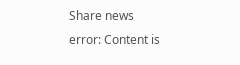Share news
error: Content is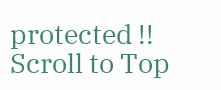protected !!
Scroll to Top